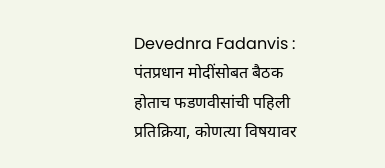Devednra Fadanvis : पंतप्रधान मोदींसोबत बैठक होताच फडणवीसांची पहिली प्रतिक्रिया, कोणत्या विषयावर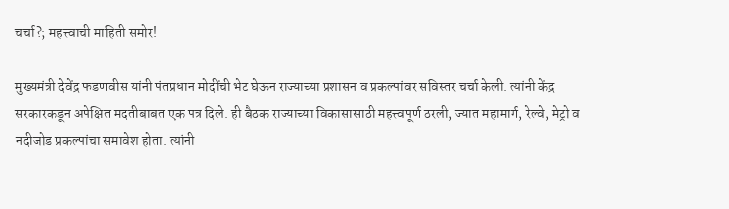चर्चा?; महत्त्वाची माहिती समोर!

मुख्यमंत्री देवेंद्र फडणवीस यांनी पंतप्रधान मोदींची भेट घेऊन राज्याच्या प्रशासन व प्रकल्पांवर सविस्तर चर्चा केली. त्यांनी केंद्र सरकारकडून अपेक्षित मदतीबाबत एक पत्र दिले. ही बैठक राज्याच्या विकासासाठी महत्त्वपूर्ण ठरली, ज्यात महामार्ग, रेल्वे, मेट्रो व नदीजोड प्रकल्पांचा समावेश होता. त्यांनी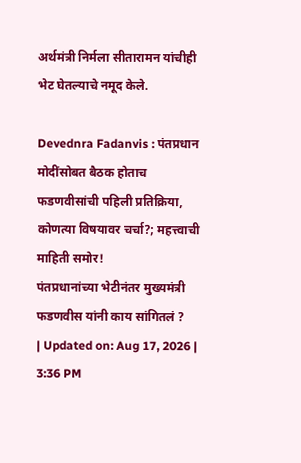अर्थमंत्री निर्मला सीतारामन यांचीही भेट घेतल्याचे नमूद केले.

Devednra Fadanvis : पंतप्रधान मोदींसोबत बैठक होताच फडणवीसांची पहिली प्रतिक्रिया, कोणत्या विषयावर चर्चा?; महत्त्वाची माहिती समोर!
पंतप्रधानांच्या भेटीनंतर मुख्यमंत्री फडणवीस यांनी काय सांगितलं ?
| Updated on: Aug 17, 2026 | 3:36 PM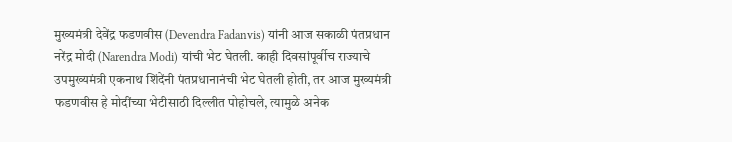मुख्यमंत्री देवेंद्र फडणवीस (Devendra Fadanvis) यांनी आज सकाळी पंतप्रधान नरेंद्र मोदी (Narendra Modi) यांची भेट घेतली. काही दिवसांपूर्वीच राज्याचे उपमुख्यमंत्री एकनाथ शिंदेंनी पंतप्रधानानंची भेट घेतली होती, तर आज मुख्यमंत्री फडणवीस हे मोदींच्या भेटीसाठी दिल्लीत पोहोचले, त्यामुळे अनेक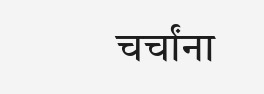चर्चांना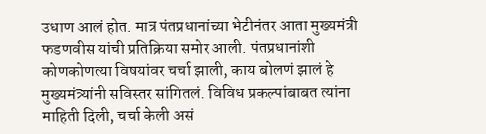उधाण आलं होत. मात्र पंतप्रधानांच्या भेटीनंतर आता मुख्यमंत्री फडणवीस यांची प्रतिक्रिया समोर आली. पंतप्रधानांशी कोणकोणत्या विषयांवर चर्चा झाली, काय बोलणं झालं हे मुख्यमंत्र्यांनी सविस्तर सांगितलं. विविध प्रकल्पांबाबत त्यांना माहिती दिली, चर्चा केली असं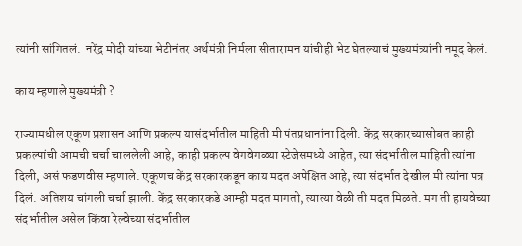त्यांनी सांगितलं.  नरेंद्र मोदी यांच्या भेटीनंतर अर्थमंत्री निर्मला सीतारामन यांचीही भेट घेतल्याचं मुख्यमंत्र्यांनी नमूद केलं.

काय म्हणाले मुख्यमंत्री ?

राज्यामधील एकूण प्रशासन आणि प्रकल्प यासंदर्भातील माहिती मी पंतप्रधानांना दिली. केंद्र सरकारच्यासोबत काही प्रकल्पांची आमची चर्चा चाललेली आहे, काही प्रकल्प वेगवेगळ्या स्टेजेसमध्ये आहेत, त्या संदर्भातील माहिती त्यांना दिली, असं फडणवीस म्हणाले. एकूणच केंद्र सरकारकडून काय मदत अपेक्षित आहे, त्या संदर्भात देखील मी त्यांना पत्र दिलं. अतिशय चांगली चर्चा झाली. केंद्र सरकारकडे आम्ही मदत मागतो, त्यात्या वेळी ती मदत मिळते. मग ती हायवेच्या संदर्भातील असेल किंवा रेल्वेच्या संदर्भातील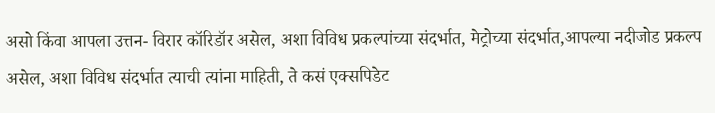असो किंवा आपला उत्तन- विरार कॉरिडॉर असेल, अशा विविध प्रकल्पांच्या संदर्भात, मेट्रोच्या संदर्भात,आपल्या नदीजोड प्रकल्प असेल, अशा विविध संदर्भात त्याची त्यांना माहिती, ते कसं एक्सपिडेट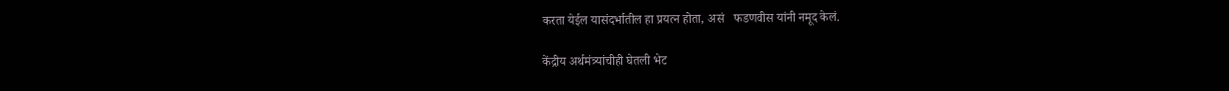करता येईल यासंदर्भातील हा प्रयत्न होता, असं   फडणवीस यांनी नमूद केलं.

केंद्रीय अर्थमंत्र्यांचीही घेतली भेट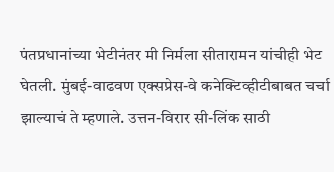पंतप्रधानांच्या भेटीनंतर मी निर्मला सीतारामन यांचीही भेट घेतली. मुंबई-वाढवण एक्सप्रेस-वे कनेक्टिव्हीटीबाबत चर्चा झाल्याचं ते म्हणाले. उत्तन-विरार सी-लिंक साठी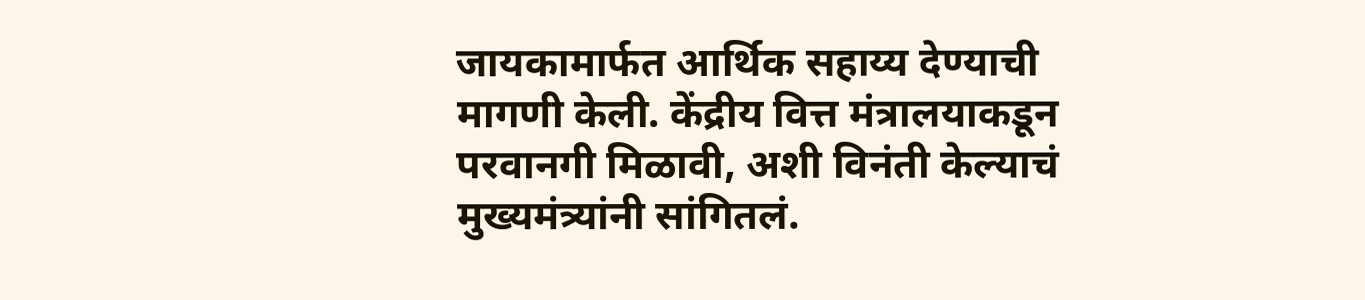जायकामार्फत आर्थिक सहाय्य देण्याची मागणी केली. केंद्रीय वित्त मंत्रालयाकडून परवानगी मिळावी, अशी विनंती केल्याचं मुख्यमंत्र्यांनी सांगितलं.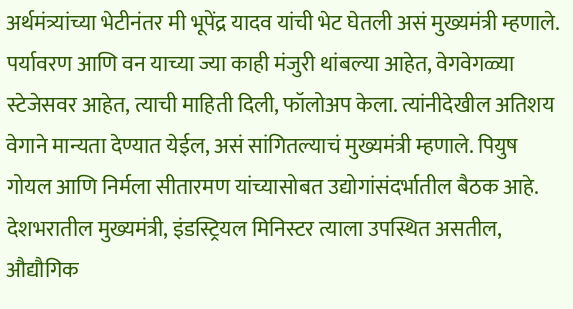अर्थमंत्र्यांच्या भेटीनंतर मी भूपेंद्र यादव यांची भेट घेतली असं मुख्यमंत्री म्हणाले. पर्यावरण आणि वन याच्या ज्या काही मंजुरी थांबल्या आहेत, वेगवेगळ्या स्टेजेसवर आहेत, त्याची माहिती दिली, फॉलोअप केला. त्यांनीदेखील अतिशय वेगाने मान्यता देण्यात येईल, असं सांगितल्याचं मुख्यमंत्री म्हणाले. पियुष गोयल आणि निर्मला सीतारमण यांच्यासोबत उद्योगांसंदर्भातील बैठक आहे. देशभरातील मुख्यमंत्री, इंडस्ट्रियल मिनिस्टर त्याला उपस्थित असतील, औद्यौगिक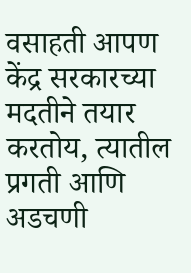वसाहती आपण केंद्र सरकारच्या मदतीने तयार करतोय, त्यातील प्रगती आणि  अडचणी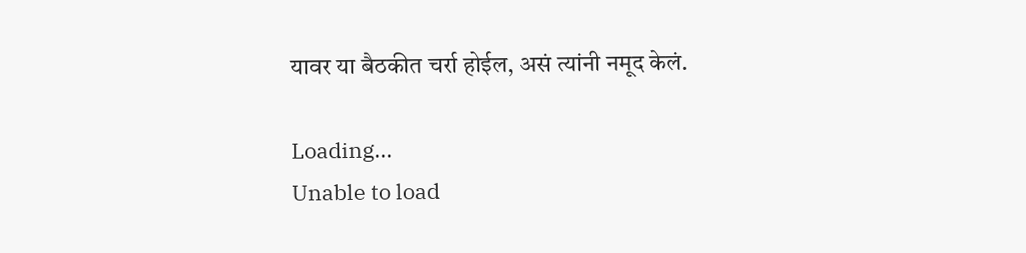यावर या बैठकीत चर्रा होईल, असं त्यांनी नमूद केलं.

Loading...
Unable to load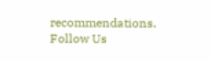recommendations.
Follow Us